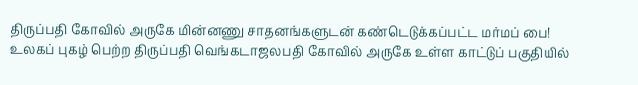திருப்பதி கோவில் அருகே மின்னணு சாதனங்களுடன் கண்டெடுக்கப்பட்ட மர்மப் பை!
உலகப் புகழ் பெற்ற திருப்பதி வெங்கடாஜலபதி கோவில் அருகே உள்ள காட்டுப் பகுதியில்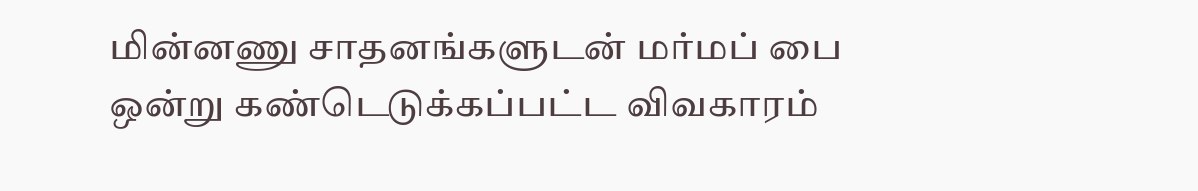மின்னணு சாதனங்களுடன் மர்மப் பை ஒன்று கண்டெடுக்கப்பட்ட விவகாரம்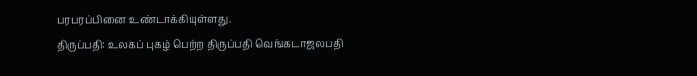பரபரப்பினை உண்டாக்கியுள்ளது.
திருப்பதி: உலகப் புகழ் பெற்ற திருப்பதி வெங்கடாஜலபதி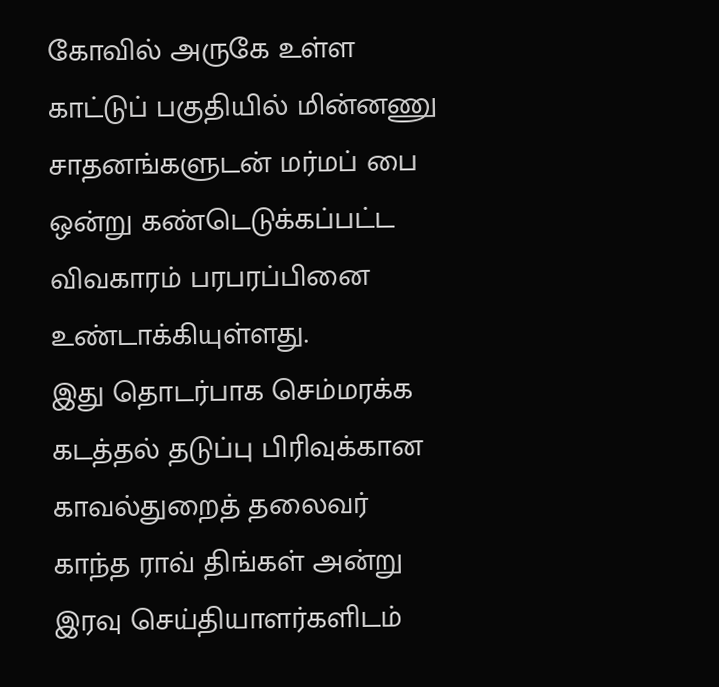கோவில் அருகே உள்ள காட்டுப் பகுதியில் மின்னணு சாதனங்களுடன் மர்மப் பை ஒன்று கண்டெடுக்கப்பட்ட விவகாரம் பரபரப்பினை உண்டாக்கியுள்ளது.
இது தொடர்பாக செம்மரக்க கடத்தல் தடுப்பு பிரிவுக்கான காவல்துறைத் தலைவர் காந்த ராவ் திங்கள் அன்று இரவு செய்தியாளர்களிடம்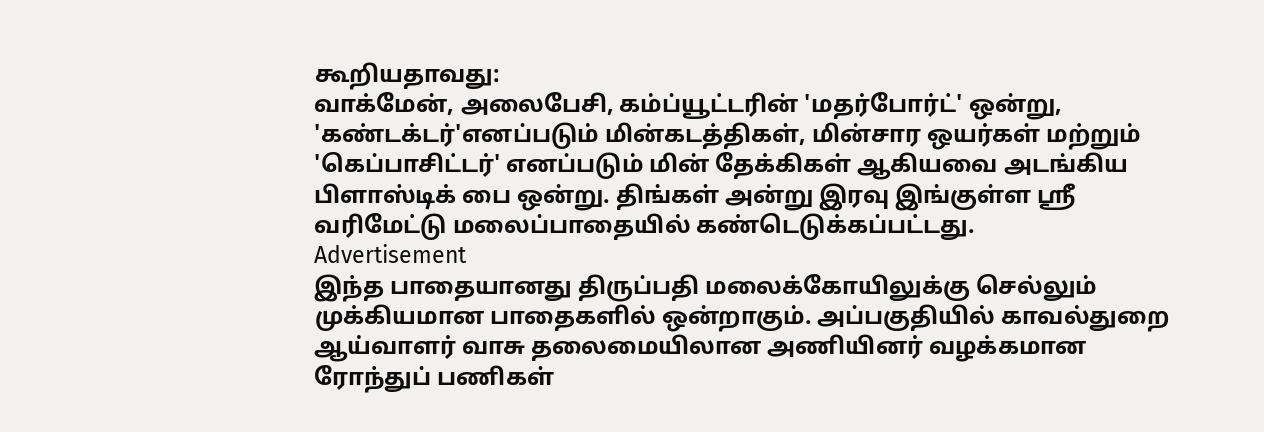கூறியதாவது:
வாக்மேன், அலைபேசி, கம்ப்யூட்டரின் 'மதர்போர்ட்' ஒன்று, 'கண்டக்டர்'எனப்படும் மின்கடத்திகள், மின்சார ஒயர்கள் மற்றும் 'கெப்பாசிட்டர்' எனப்படும் மின் தேக்கிகள் ஆகியவை அடங்கிய பிளாஸ்டிக் பை ஒன்று. திங்கள் அன்று இரவு இங்குள்ள ஸ்ரீ வரிமேட்டு மலைப்பாதையில் கண்டெடுக்கப்பட்டது.
Advertisement
இந்த பாதையானது திருப்பதி மலைக்கோயிலுக்கு செல்லும் முக்கியமான பாதைகளில் ஒன்றாகும். அப்பகுதியில் காவல்துறை ஆய்வாளர் வாசு தலைமையிலான அணியினர் வழக்கமான ரோந்துப் பணிகள்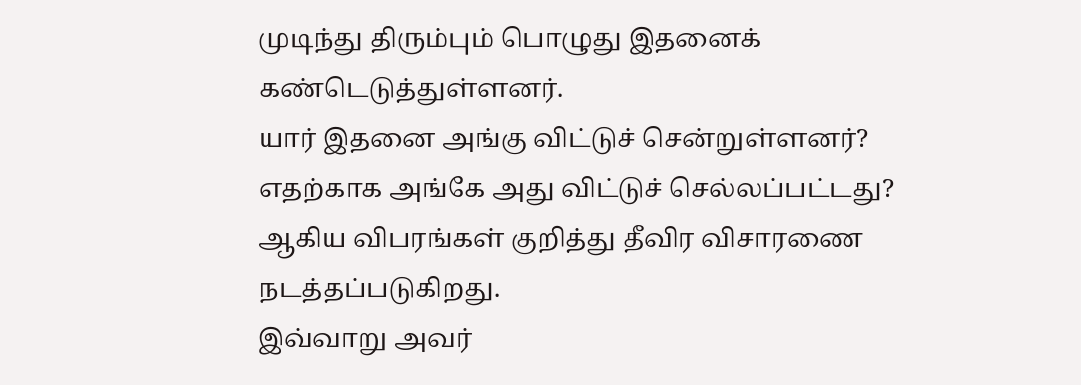முடிந்து திரும்பும் பொழுது இதனைக் கண்டெடுத்துள்ளனர்.
யார் இதனை அங்கு விட்டுச் சென்றுள்ளனர்? எதற்காக அங்கே அது விட்டுச் செல்லப்பட்டது? ஆகிய விபரங்கள் குறித்து தீவிர விசாரணை நடத்தப்படுகிறது.
இவ்வாறு அவர்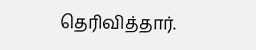தெரிவித்தார்.